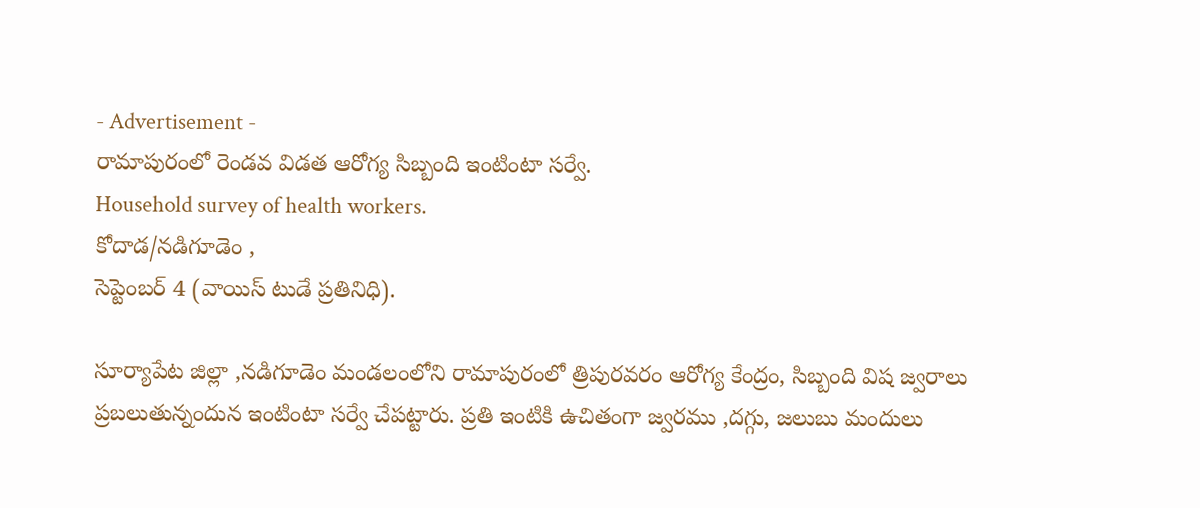- Advertisement -
రామాపురంలో రెండవ విడత ఆరోగ్య సిబ్బంది ఇంటింటా సర్వే.
Household survey of health workers.
కోదాడ/నడిగూడెం ,
సెప్టెంబర్ 4 (వాయిస్ టుడే ప్రతినిధి).

సూర్యాపేట జిల్లా ,నడిగూడెం మండలంలోని రామాపురంలో త్రిపురవరం ఆరోగ్య కేంద్రం, సిబ్బంది విష జ్వరాలు ప్రబలుతున్నందున ఇంటింటా సర్వే చేపట్టారు. ప్రతి ఇంటికి ఉచితంగా జ్వరము ,దగ్గు, జలుబు మందులు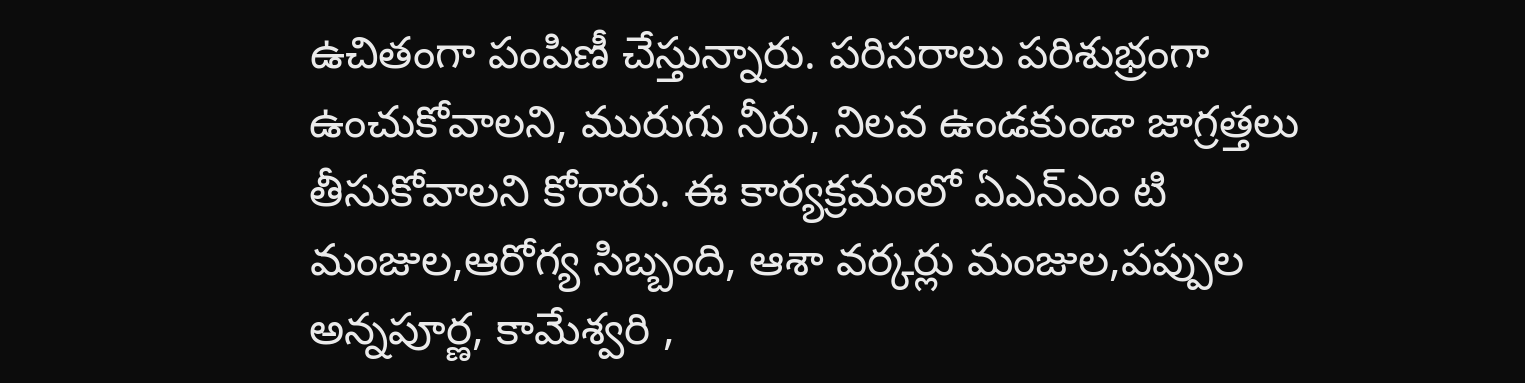ఉచితంగా పంపిణీ చేస్తున్నారు. పరిసరాలు పరిశుభ్రంగా ఉంచుకోవాలని, మురుగు నీరు, నిలవ ఉండకుండా జాగ్రత్తలు తీసుకోవాలని కోరారు. ఈ కార్యక్రమంలో ఏఎన్ఎం టి మంజుల,ఆరోగ్య సిబ్బంది, ఆశా వర్కర్లు మంజుల,పప్పుల అన్నపూర్ణ, కామేశ్వరి ,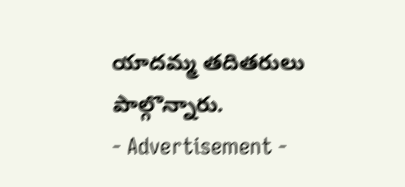యాదమ్మ తదితరులు పాల్గొన్నారు.
- Advertisement -